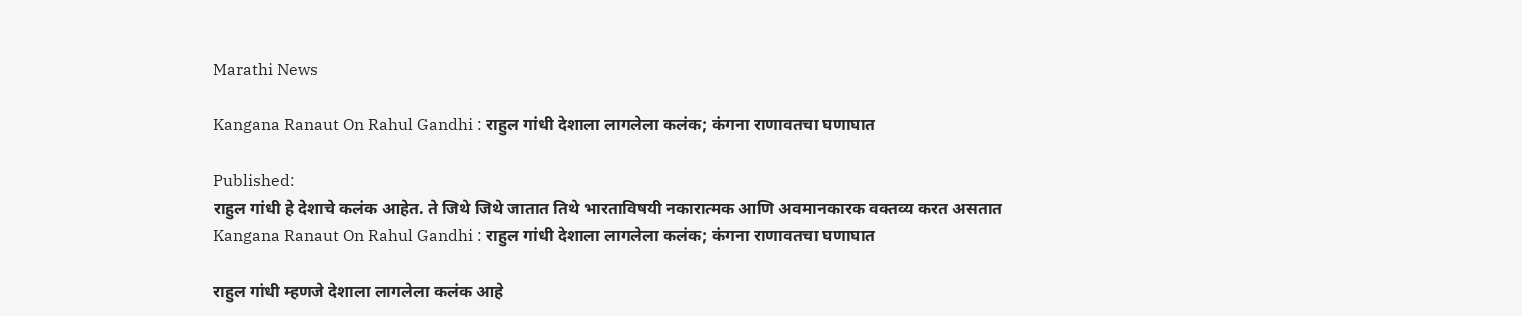Marathi News

Kangana Ranaut On Rahul Gandhi : राहुल गांधी देशाला लागलेला कलंक; कंगना राणावतचा घणाघात

Published:
राहुल गांधी हे देशाचे कलंक आहेत. ते जिथे जिथे जातात तिथे भारताविषयी नकारात्मक आणि अवमानकारक वक्तव्य करत असतात
Kangana Ranaut On Rahul Gandhi : राहुल गांधी देशाला लागलेला कलंक; कंगना राणावतचा घणाघात

राहुल गांधी म्हणजे देशाला लागलेला कलंक आहे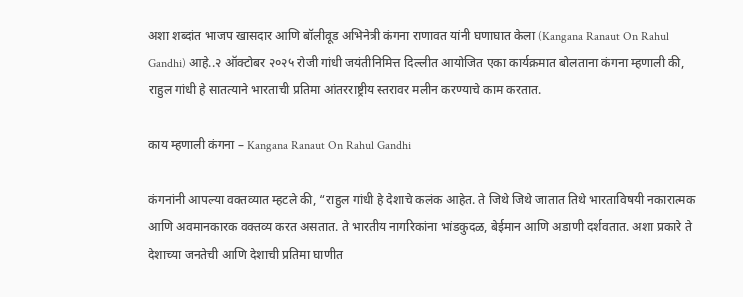अशा शब्दांत भाजप खासदार आणि बॉलीवूड अभिनेत्री कंगना राणावत यांनी घणाघात केला (Kangana Ranaut On Rahul Gandhi) आहे..२ ऑक्टोबर २०२५ रोजी गांधी जयंतीनिमित्त दिल्लीत आयोजित एका कार्यक्रमात बोलताना कंगना म्हणाली की, राहुल गांधी हे सातत्याने भारताची प्रतिमा आंतरराष्ट्रीय स्तरावर मलीन करण्याचे काम करतात.

काय म्हणाली कंगना – Kangana Ranaut On Rahul Gandhi

कंगनांनी आपल्या वक्तव्यात म्हटले की, “राहुल गांधी हे देशाचे कलंक आहेत. ते जिथे जिथे जातात तिथे भारताविषयी नकारात्मक आणि अवमानकारक वक्तव्य करत असतात. ते भारतीय नागरिकांना भांडकुदळ, बेईमान आणि अडाणी दर्शवतात. अशा प्रकारे ते देशाच्या जनतेची आणि देशाची प्रतिमा घाणीत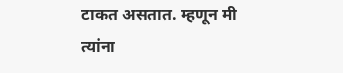टाकत असतात. म्हणून मी त्यांना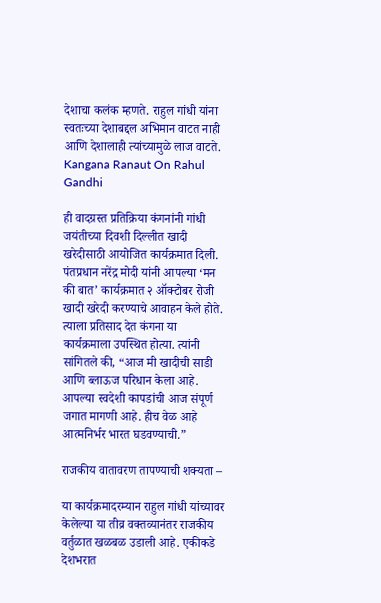देशाचा कलंक म्हणते. राहुल गांधी यांना स्वतःच्या देशाबद्दल अभिमान वाटत नाही आणि देशालाही त्यांच्यामुळे लाज वाटते. Kangana Ranaut On Rahul Gandhi

ही वादग्रस्त प्रतिक्रिया कंगनांनी गांधी जयंतीच्या दिवशी दिल्लीत खादी खरेदीसाठी आयोजित कार्यक्रमात दिली. पंतप्रधान नरेंद्र मोदी यांनी आपल्या ‘मन की बात’ कार्यक्रमात २ ऑक्टोबर रोजी खादी खरेदी करण्याचे आवाहन केले होते. त्याला प्रतिसाद देत कंगना या कार्यक्रमाला उपस्थित होत्या. त्यांनी सांगितले की, “आज मी खादीची साडी आणि ब्लाऊज परिधान केला आहे. आपल्या स्वदेशी कापडांची आज संपूर्ण जगात मागणी आहे. हीच वेळ आहे आत्मनिर्भर भारत घडवण्याची.”

राजकीय वातावरण तापण्याची शक्यता –

या कार्यक्रमादरम्यान राहुल गांधी यांच्यावर केलेल्या या तीव्र वक्तव्यानंतर राजकीय वर्तुळात खळबळ उडाली आहे. एकीकडे देशभरात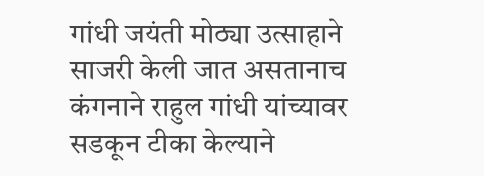गांधी जयंती मोठ्या उत्साहाने साजरी केली जात असतानाच कंगनाने राहुल गांधी यांच्यावर सडकून टीका केल्याने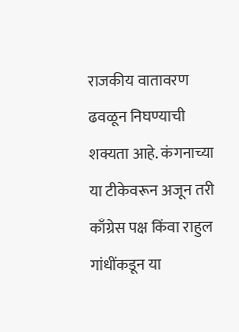राजकीय वातावरण ढवळून निघण्याची शक्यता आहे. कंगनाच्या या टीकेवरून अजून तरी काँग्रेस पक्ष किंवा राहुल गांधींकडून या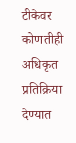टीकेवर कोणतीही अधिकृत प्रतिक्रिया देण्यात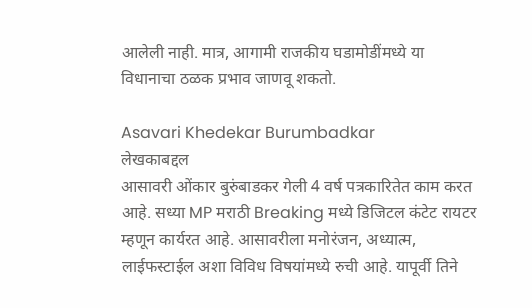आलेली नाही. मात्र, आगामी राजकीय घडामोडींमध्ये या विधानाचा ठळक प्रभाव जाणवू शकतो.

Asavari Khedekar Burumbadkar
लेखकाबद्दल
आसावरी ओंकार बुरुंबाडकर गेली 4 वर्ष पत्रकारितेत काम करत आहे. सध्या MP मराठी Breaking मध्ये डिजिटल कंटेट रायटर म्हणून कार्यरत आहे. आसावरीला मनोरंजन, अध्यात्म, लाईफस्टाईल अशा विविध विषयांमध्ये रुची आहे. यापूर्वी तिने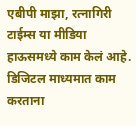एबीपी माझा, रत्नागिरी टाईम्स या मीडिया हाऊसमध्ये काम केलं आहे. डिजिटल माध्यमात काम करताना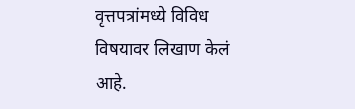वृत्तपत्रांमध्ये विविध विषयावर लिखाण केलं आहे.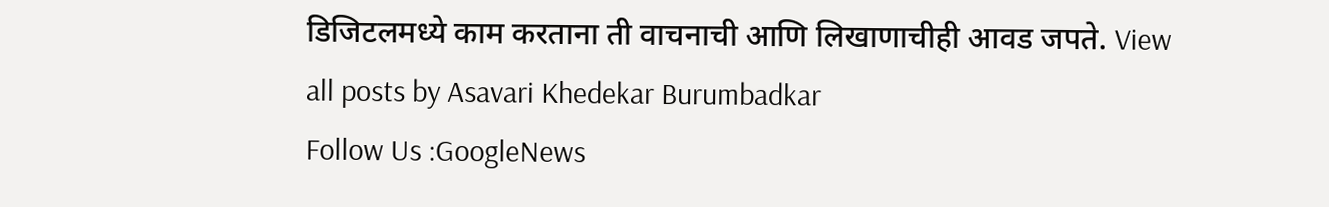डिजिटलमध्ये काम करताना ती वाचनाची आणि लिखाणाचीही आवड जपते. View all posts by Asavari Khedekar Burumbadkar
Follow Us :GoogleNews